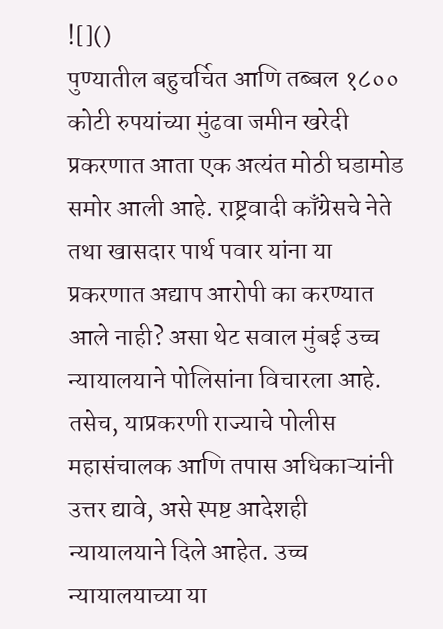![]()
पुण्यातील बहुचर्चित आणि तब्बल १८०० कोटी रुपयांच्या मुंढवा जमीन खरेदी प्रकरणात आता एक अत्यंत मोठी घडामोड समोर आली आहे. राष्ट्रवादी काँग्रेसचे नेते तथा खासदार पार्थ पवार यांना या प्रकरणात अद्याप आरोपी का करण्यात आले नाही? असा थेट सवाल मुंबई उच्च न्यायालयाने पोलिसांना विचारला आहे. तसेच, याप्रकरणी राज्याचे पोलीस महासंचालक आणि तपास अधिकाऱ्यांनी उत्तर द्यावे, असे स्पष्ट आदेशही न्यायालयाने दिले आहेत. उच्च न्यायालयाच्या या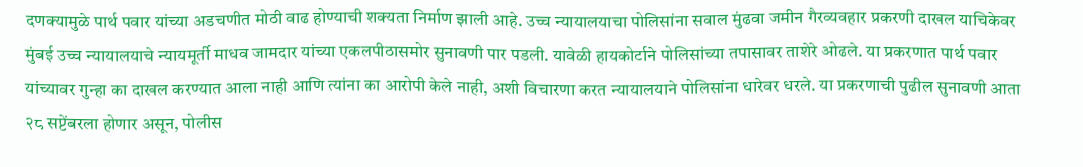दणक्यामुळे पार्थ पवार यांच्या अडचणीत मोठी वाढ होण्याची शक्यता निर्माण झाली आहे. उच्च न्यायालयाचा पोलिसांना सवाल मुंढवा जमीन गैरव्यवहार प्रकरणी दाखल याचिकेवर मुंबई उच्च न्यायालयाचे न्यायमूर्ती माधव जामदार यांच्या एकलपीठासमोर सुनावणी पार पडली. यावेळी हायकोर्टाने पोलिसांच्या तपासावर ताशेरे ओढले. या प्रकरणात पार्थ पवार यांच्यावर गुन्हा का दाखल करण्यात आला नाही आणि त्यांना का आरोपी केले नाही, अशी विचारणा करत न्यायालयाने पोलिसांना धारेवर धरले. या प्रकरणाची पुढील सुनावणी आता २८ सप्टेंबरला होणार असून, पोलीस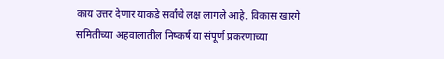काय उत्तर देणार याकडे सर्वांचे लक्ष लागले आहे. विकास खारगे समितीच्या अहवालातील निष्कर्ष या संपूर्ण प्रकरणाच्या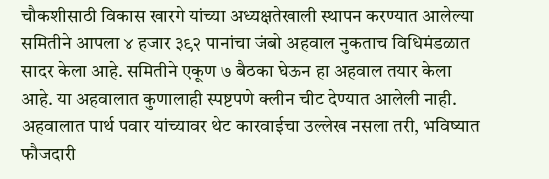चौकशीसाठी विकास खारगे यांच्या अध्यक्षतेखाली स्थापन करण्यात आलेल्या समितीने आपला ४ हजार ३९२ पानांचा जंबो अहवाल नुकताच विधिमंडळात सादर केला आहे. समितीने एकूण ७ बैठका घेऊन हा अहवाल तयार केला आहे. या अहवालात कुणालाही स्पष्टपणे क्लीन चीट देण्यात आलेली नाही. अहवालात पार्थ पवार यांच्यावर थेट कारवाईचा उल्लेख नसला तरी, भविष्यात फौजदारी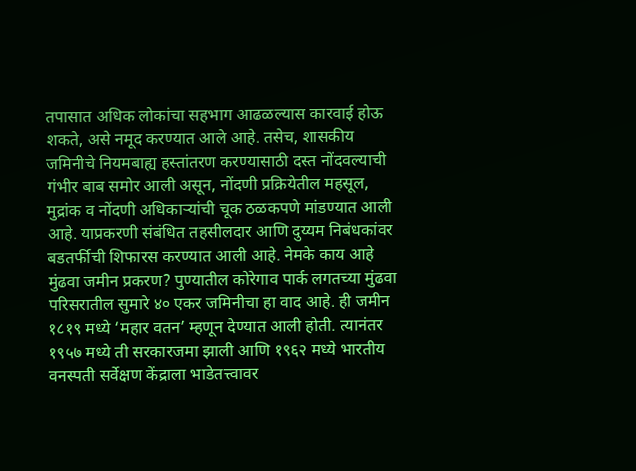तपासात अधिक लोकांचा सहभाग आढळल्यास कारवाई होऊ शकते, असे नमूद करण्यात आले आहे. तसेच, शासकीय जमिनीचे नियमबाह्य हस्तांतरण करण्यासाठी दस्त नोंदवल्याची गंभीर बाब समोर आली असून, नोंदणी प्रक्रियेतील महसूल, मुद्रांक व नोंदणी अधिकाऱ्यांची चूक ठळकपणे मांडण्यात आली आहे. याप्रकरणी संबंधित तहसीलदार आणि दुय्यम निबंधकांवर बडतर्फीची शिफारस करण्यात आली आहे. नेमके काय आहे मुंढवा जमीन प्रकरण? पुण्यातील कोरेगाव पार्क लगतच्या मुंढवा परिसरातील सुमारे ४० एकर जमिनीचा हा वाद आहे. ही जमीन १८१९ मध्ये ‘महार वतन’ म्हणून देण्यात आली होती. त्यानंतर १९५७ मध्ये ती सरकारजमा झाली आणि १९६२ मध्ये भारतीय वनस्पती सर्वेक्षण केंद्राला भाडेतत्त्वावर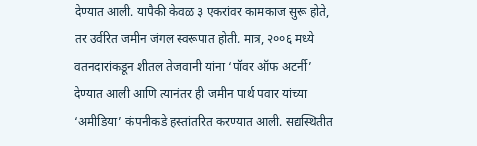देण्यात आली. यापैकी केवळ ३ एकरांवर कामकाज सुरू होते, तर उर्वरित जमीन जंगल स्वरूपात होती. मात्र, २००६ मध्ये वतनदारांकडून शीतल तेजवानी यांना ‘पॉवर ऑफ अटर्नी’ देण्यात आली आणि त्यानंतर ही जमीन पार्थ पवार यांच्या ‘अमीडिया’ कंपनीकडे हस्तांतरित करण्यात आली. सद्यस्थितीत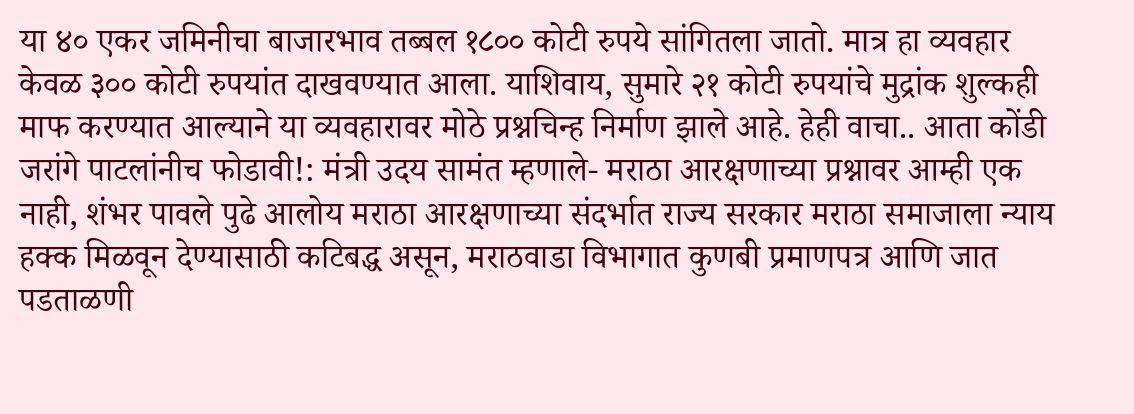या ४० एकर जमिनीचा बाजारभाव तब्बल १८०० कोटी रुपये सांगितला जातो. मात्र हा व्यवहार केवळ ३०० कोटी रुपयांत दाखवण्यात आला. याशिवाय, सुमारे २१ कोटी रुपयांचे मुद्रांक शुल्कही माफ करण्यात आल्याने या व्यवहारावर मोठे प्रश्नचिन्ह निर्माण झाले आहे. हेही वाचा.. आता कोंडी जरांगे पाटलांनीच फोडावी!: मंत्री उदय सामंत म्हणाले- मराठा आरक्षणाच्या प्रश्नावर आम्ही एक नाही, शंभर पावले पुढे आलोय मराठा आरक्षणाच्या संदर्भात राज्य सरकार मराठा समाजाला न्याय हक्क मिळवून देण्यासाठी कटिबद्ध असून, मराठवाडा विभागात कुणबी प्रमाणपत्र आणि जात पडताळणी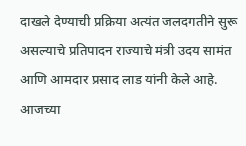दाखले देण्याची प्रक्रिया अत्यंत जलदगतीने सुरू असल्याचे प्रतिपादन राज्याचे मंत्री उदय सामंत आणि आमदार प्रसाद लाड यांनी केले आहे. आजच्या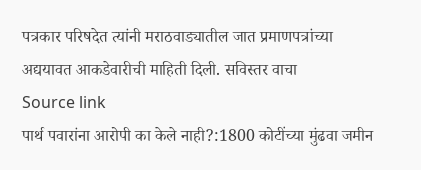पत्रकार परिषदेत त्यांनी मराठवाड्यातील जात प्रमाणपत्रांच्या अद्ययावत आकडेवारीची माहिती दिली. सविस्तर वाचा
Source link
पार्थ पवारांना आरोपी का केले नाही?:1800 कोटींच्या मुंढवा जमीन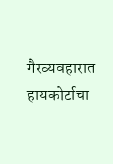गैरव्यवहारात हायकोर्टाचा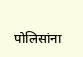पोलिसांना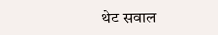थेट सवाल